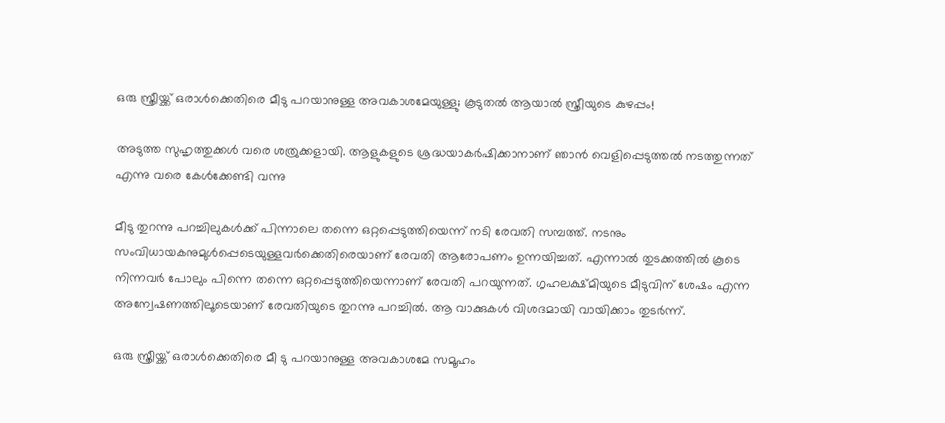ഒരു സ്ത്രീയ്ക്ക് ഒരാള്‍ക്കെതിരെ മീടു പറയാനുള്ള അവകാശമേയുള്ളു; കൂടുതല്‍ ആയാല്‍ സ്ത്രീയുടെ കുഴപ്പം!

അടുത്ത സുഹൃത്തുക്കള്‍ വരെ ശത്രുക്കളായി. ആളുകളുടെ ശ്രദ്ധയാകര്‍ഷിക്കാനാണ് ഞാന്‍ വെളിപ്പെടുത്തല്‍ നടത്തുന്നത് എന്നു വരെ കേള്‍ക്കേണ്ടി വന്നു

മീടു തുറന്നു പറച്ചിലുകള്‍ക്ക് പിന്നാലെ തന്നെ ഒറ്റപ്പെടുത്തിയെന്ന് നടി രേവതി സമ്പത്ത്. നടനും സംവിധായകനുമുള്‍പ്പെടെയുള്ളവര്‍ക്കെതിരെയാണ് രേവതി ആരോപണം ഉന്നയിച്ചത്. എന്നാല്‍ തുടക്കത്തില്‍ കൂടെ നിന്നവര്‍ പോലും പിന്നെ തന്നെ ഒറ്റപ്പെടുത്തിയെന്നാണ് രേവതി പറയുന്നത്. ഗൃഹലക്ഷ്മിയുടെ മീടുവിന് ശേഷം എന്ന അന്വേഷണത്തിലൂടെയാണ് രേവതിയുടെ തുറന്നു പറച്ചില്‍. ആ വാക്കുകള്‍ വിശദമായി വായിക്കാം തുടര്‍ന്ന്.

ഒരു സ്ത്രീയ്ക്ക് ഒരാള്‍ക്കെതിരെ മീ ടു പറയാനുള്ള അവകാശമേ സമൂഹം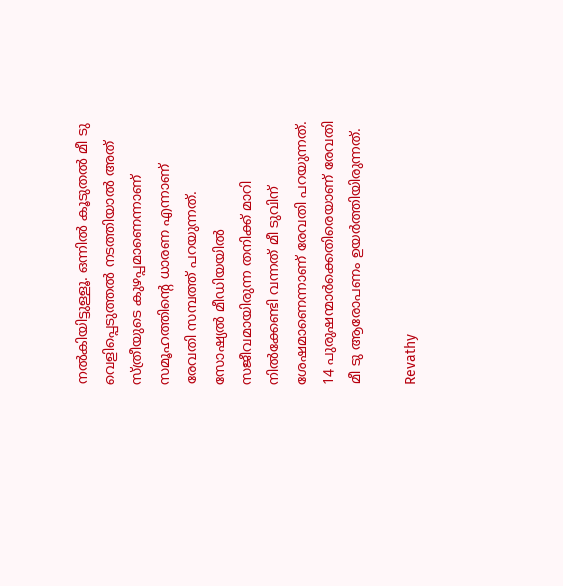നല്‍കിയിട്ടുള്ളൂ. ഒന്നില്‍ കൂടുതല്‍ മീ ടു വെളിപ്പെടുത്തല്‍ നടത്തിയാല്‍ അത് സ്ത്രീയുടെ കുഴപ്പമാണെന്നാണ് സമൂഹത്തിന്റെ ധാരണ എന്നാണ് രേവതി സമ്പത്ത് പറയുന്നത്. സോഷ്യല്‍ മീഡിയയില്‍ സജീവമായിരുന്ന തനിക്ക് മാറി നില്‍ക്കേണ്ടി വന്നത് മീ ടുവിന് ശേഷമാണെന്നാണ് രേവതി പറയുന്നത്. 14 പുരുഷന്മാര്‍ക്കെതിരെയാണ് രേവതി മീ ടു ആരോപണം ഉയര്‍ത്തിയിരുന്നത്.

Revathy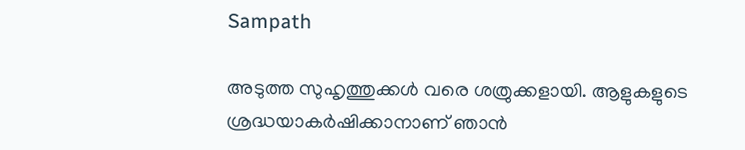Sampath

അടുത്ത സുഹൃത്തുക്കള്‍ വരെ ശത്രുക്കളായി. ആളുകളുടെ ശ്രദ്ധയാകര്‍ഷിക്കാനാണ് ഞാന്‍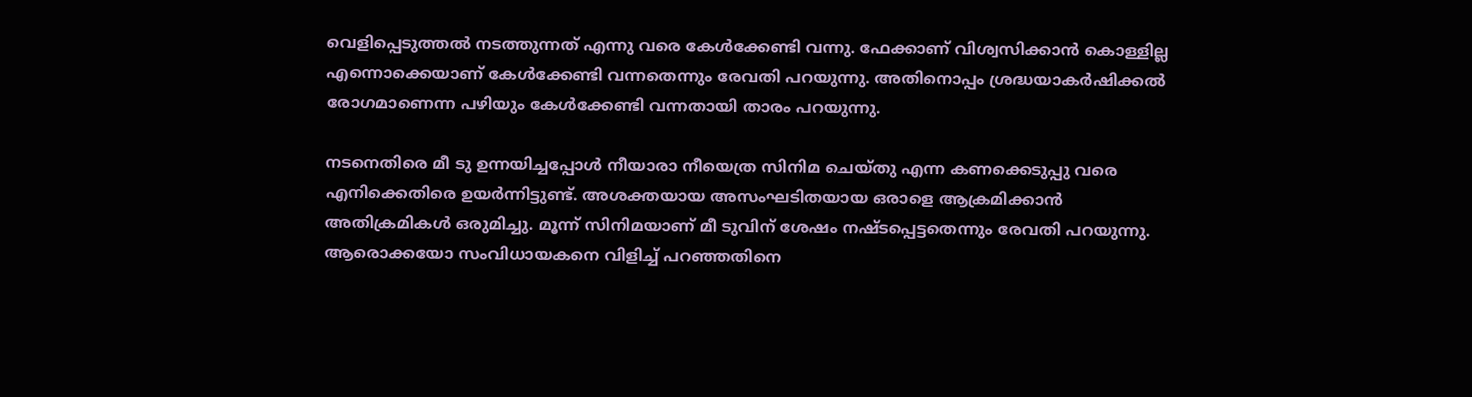വെളിപ്പെടുത്തല്‍ നടത്തുന്നത് എന്നു വരെ കേള്‍ക്കേണ്ടി വന്നു. ഫേക്കാണ് വിശ്വസിക്കാന്‍ കൊള്ളില്ല എന്നൊക്കെയാണ് കേള്‍ക്കേണ്ടി വന്നതെന്നും രേവതി പറയുന്നു. അതിനൊപ്പം ശ്രദ്ധയാകര്‍ഷിക്കല്‍ രോഗമാണെന്ന പഴിയും കേള്‍ക്കേണ്ടി വന്നതായി താരം പറയുന്നു.

നടനെതിരെ മീ ടു ഉന്നയിച്ചപ്പോള്‍ നീയാരാ നീയെത്ര സിനിമ ചെയ്തു എന്ന കണക്കെടുപ്പു വരെ എനിക്കെതിരെ ഉയര്‍ന്നിട്ടുണ്ട്. അശക്തയായ അസംഘടിതയായ ഒരാളെ ആക്രമിക്കാന്‍ അതിക്രമികള്‍ ഒരുമിച്ചു. മൂന്ന് സിനിമയാണ് മീ ടുവിന് ശേഷം നഷ്ടപ്പെട്ടതെന്നും രേവതി പറയുന്നു. ആരൊക്കയോ സംവിധായകനെ വിളിച്ച് പറഞ്ഞതിനെ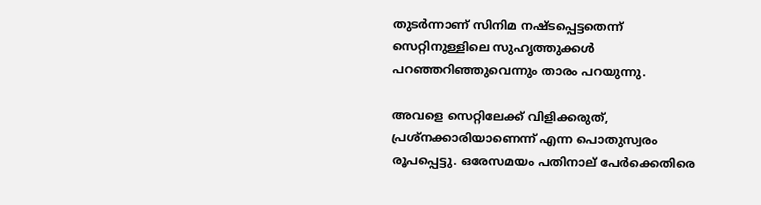തുടര്‍ന്നാണ് സിനിമ നഷ്ടപ്പെട്ടതെന്ന് സെറ്റിനുള്ളിലെ സുഹൃത്തുക്കള്‍ പറഞ്ഞറിഞ്ഞുവെന്നും താരം പറയുന്നു.

അവളെ സെറ്റിലേക്ക് വിളിക്കരുത്, പ്രശ്‌നക്കാരിയാണെന്ന് എന്ന പൊതുസ്വരം രൂപപ്പെട്ടു. ഒരേസമയം പതിനാല് പേര്‍ക്കെതിരെ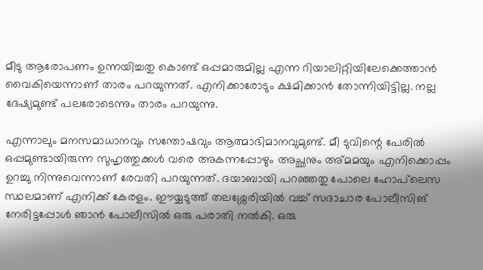മീടു ആരോപണം ഉന്നയിച്ചതു കൊണ്ട് ഒപ്പമാരുമില്ല എന്ന റിയാലിറ്റിയിലേക്കെത്താന്‍ വൈകിയെന്നാണ് താരം പറയുന്നത്. എനിക്കാരോടും ക്ഷമിക്കാന്‍ തോന്നിയിട്ടില്ല. നല്ല ദേഷ്യമുണ്ട് പലരോടെന്നും താരം പറയുന്നു.

എന്നാലും മനസമാധാനവും സന്തോഷവും ആത്മാഭിമാനവുമുണ്ട്. മീ ടുവിന്റെ പേരില്‍ ഒപ്പമുണ്ടായിരുന്ന സുഹൃത്തുക്കള്‍ വരെ അകന്നപ്പോഴും അച്ഛനും അ്മമയും എനിക്കൊപ്പം ഉറച്ചു നിന്നുവെന്നാണ് രേവതി പറയുന്നത്. ദയാബായി പറഞ്ഞതു പോലെ ഹോപ്‌ലെസ സ്ഥലമാണ് എനിക്ക് കേരളം. ഈയ്യടുത്ത് തലശ്ശേരിയില്‍ വച്ച് സദാചാര പോലീസിങ് നേരിട്ടപ്പോള്‍ ഞാന്‍ പോലീസില്‍ ഒരു പരാതി നല്‍കി. ഒരു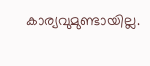കാര്യവുമുണ്ടായില്ല.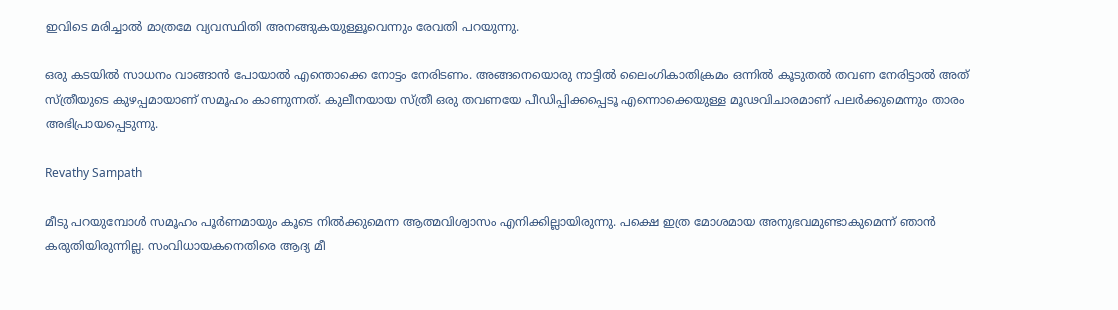ഇവിടെ മരിച്ചാല്‍ മാത്രമേ വ്യവസ്ഥിതി അനങ്ങുകയുള്ളൂവെന്നും രേവതി പറയുന്നു.

ഒരു കടയില്‍ സാധനം വാങ്ങാന്‍ പോയാല്‍ എന്തൊക്കെ നോട്ടം നേരിടണം. അങ്ങനെയൊരു നാട്ടില്‍ ലൈംഗികാതിക്രമം ഒന്നില്‍ കൂടുതല്‍ തവണ നേരിട്ടാല്‍ അത് സ്ത്രീയുടെ കുഴപ്പമായാണ് സമൂഹം കാണുന്നത്. കുലീനയായ സ്ത്രീ ഒരു തവണയേ പീഡിപ്പിക്കപ്പെടൂ എന്നൊക്കെയുള്ള മൂഢവിചാരമാണ് പലര്‍ക്കുമെന്നും താരം അഭിപ്രായപ്പെടുന്നു.

Revathy Sampath

മീടു പറയുമ്പോള്‍ സമൂഹം പൂര്‍ണമായും കൂടെ നില്‍ക്കുമെന്ന ആത്മവിശ്വാസം എനിക്കില്ലായിരുന്നു. പക്ഷെ ഇത്ര മോശമായ അനുഭവമുണ്ടാകുമെന്ന് ഞാന്‍ കരുതിയിരുന്നില്ല. സംവിധായകനെതിരെ ആദ്യ മീ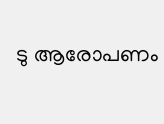ടു ആരോപണം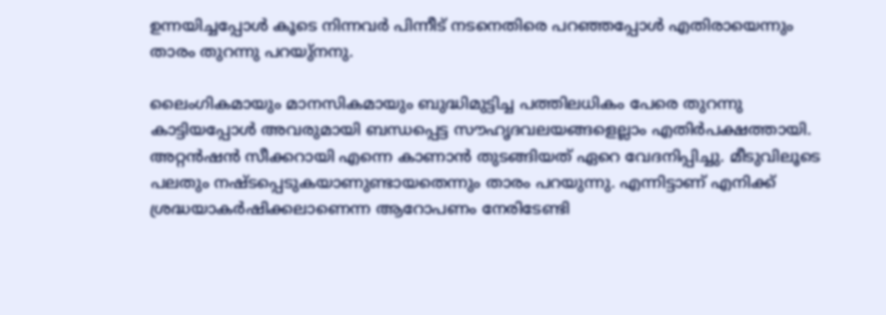ഉന്നയിച്ചപ്പോള്‍ കൂടെ നിന്നവര്‍ പിന്നീട് നടനെതിരെ പറഞ്ഞപ്പോള്‍ എതിരായെന്നും താരം തുറന്നു പറയു്‌നനു.

ലൈംഗികമായും മാനസികമായും ബുദ്ധിമുട്ടിച്ച പത്തിലധികം പേരെ തുറന്നു കാട്ടിയപ്പോള്‍ അവരുമായി ബന്ധപ്പെട്ട സൗഹൃദവലയങ്ങളെല്ലാം എതിര്‍പക്ഷത്തായി. അറ്റന്‍ഷന്‍ സീക്കറായി എന്നെ കാണാന്‍ തുടങ്ങിയത് ഏറെ വേദനിപ്പിച്ചു. മീടുവിലൂടെ പലതും നഷ്ടപ്പെടുകയാണുണ്ടായതെന്നും താരം പറയുന്നു. എന്നിട്ടാണ് എനിക്ക് ശ്രദ്ധയാകര്‍ഷിക്കലാണെന്ന ആറോപണം നേരിടേണ്ടി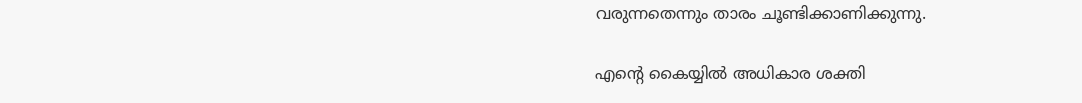വരുന്നതെന്നും താരം ചൂണ്ടിക്കാണിക്കുന്നു.

എന്റെ കൈയ്യില്‍ അധികാര ശക്തി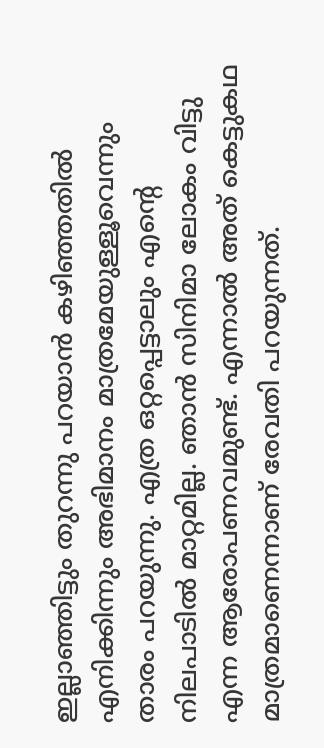ഇല്ലാഞ്ഞിട്ടും തുറന്നു പറയാന്‍ കഴിഞ്ഞതില്‍ എനിക്കിന്നും അഭിമാനം മാത്രമേയുള്ളൂവെന്നും താരം പറയുന്നു. എത്ര ഒറ്റപ്പെട്ടാലും എന്റെ നിലപാടില്‍ മാറ്റമില്ല. ഞാന്‍ സിനിമാ ലോകം വിട്ടു എന്ന ആരോപണവമുണ്ട്. എന്നാല്‍ അത് കെട്ടുകഥ മാത്രമാണെന്നാണ് രേവതി പറയുന്നത്.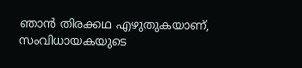ഞാന്‍ തിരക്കഥ എഴുതുകയാണ്, സംവിധായകയുടെ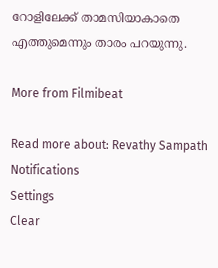റോളിലേക്ക് താമസിയാകാതെ എത്തുമെന്നും താരം പറയുന്നു.

More from Filmibeat

Read more about: Revathy Sampath
Notifications
Settings
Clear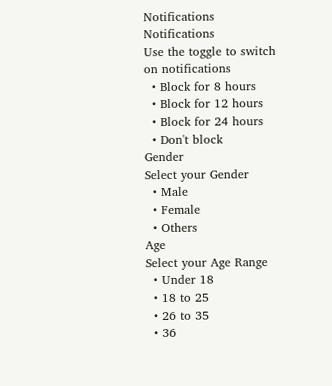Notifications
Notifications
Use the toggle to switch on notifications
  • Block for 8 hours
  • Block for 12 hours
  • Block for 24 hours
  • Don't block
Gender
Select your Gender
  • Male
  • Female
  • Others
Age
Select your Age Range
  • Under 18
  • 18 to 25
  • 26 to 35
  • 36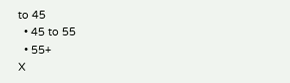to 45
  • 45 to 55
  • 55+
X